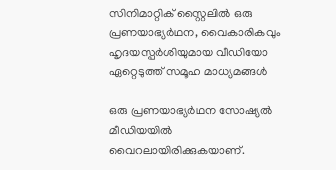സിനിമാറ്റിക് സ്റ്റൈലിൽ ഒരു പ്രണയാഭ്യർഥന, വൈകാരികവും ഹൃദയസ്പർശിയുമായ വീഡിയോ ഏറ്റെടുത്ത് സമൂഹ മാധ്യമങ്ങൾ

ഒരു പ്രണയാഭ്യർഥന സോഷ്യൽ മീഡിയയിൽ വൈറലായിരിക്കുകയാണ്.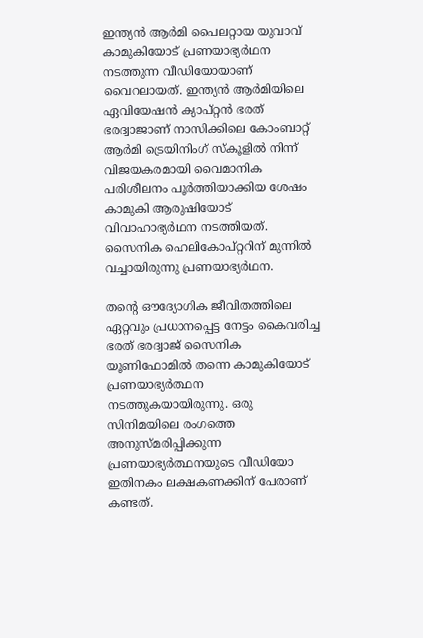ഇന്ത്യൻ ആർമി പൈലറ്റായ യുവാവ് കാമുകിയോട് പ്രണയാഭ്യർഥന നടത്തുന്ന വീഡിയോയാണ് വൈറലായത്. ഇന്ത്യൻ ആർമിയിലെ ഏവിയേഷൻ ക്യാപ്റ്റൻ ഭരത് ഭരദ്വാജാണ് നാസിക്കിലെ കോംബാറ്റ് ആർമി ട്രെയിനിംഗ് സ്‌കൂളിൽ നിന്ന് വിജയകരമായി വൈമാനിക പരിശീലനം പൂർത്തിയാക്കിയ ശേഷം കാമുകി ആരുഷിയോട് വിവാഹാഭ്യർഥന നടത്തിയത്. സൈനിക ഹെലികോപ്റ്ററിന് മുന്നിൽ വച്ചായിരുന്നു പ്രണയാഭ്യര്‍ഥന.

തന്‍റെ ഔദ്യോഗിക ജീവിതത്തിലെ ഏറ്റവും പ്രധാനപ്പെട്ട നേട്ടം കൈവരിച്ച ഭരത് ഭരദ്വാജ് സൈനിക യൂണിഫോമിൽ തന്നെ കാമുകിയോട് പ്രണയാഭ്യര്‍ത്ഥന നടത്തുകയായിരുന്നു. ഒരു സിനിമയിലെ രംഗത്തെ അനുസ്മരിപ്പിക്കുന്ന പ്രണയാഭ്യര്‍ത്ഥനയുടെ വീഡിയോ ഇതിനകം ലക്ഷകണക്കിന് പേരാണ് കണ്ടത്.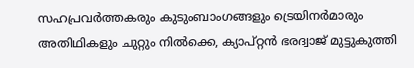സഹപ്രവര്‍ത്തകരും കുടുംബാംഗങ്ങളും ട്രെയിനര്‍മാരും അതിഥികളും ചുറ്റും നില്‍ക്കെ, ക്യാപ്റ്റന്‍ ഭരദ്വാജ് മുട്ടുകുത്തി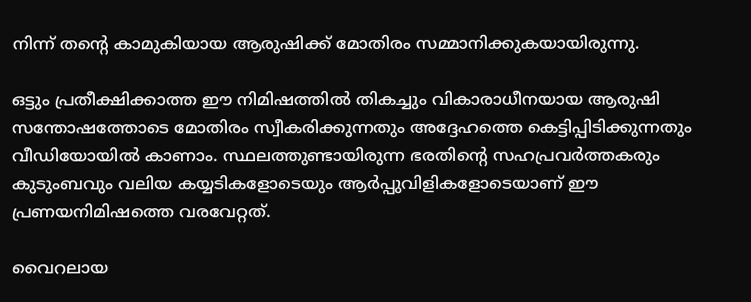നിന്ന് തന്‍റെ കാമുകിയായ ആരുഷിക്ക് മോതിരം സമ്മാനിക്കുകയായിരുന്നു.

ഒട്ടും പ്രതീക്ഷിക്കാത്ത ഈ നിമിഷത്തില്‍ തികച്ചും വികാരാധീനയായ ആരുഷി സന്തോഷത്തോടെ മോതിരം സ്വീകരിക്കുന്നതും അദ്ദേഹത്തെ കെട്ടിപ്പിടിക്കുന്നതും വീഡിയോയിൽ കാണാം. സ്ഥലത്തുണ്ടായിരുന്ന ഭരതിന്‍റെ സഹപ്രവര്‍ത്തകരും കുടുംബവും വലിയ കയ്യടികളോടെയും ആര്‍പ്പുവിളികളോടെയാണ് ഈ പ്രണയനിമിഷത്തെ വരവേറ്റത്.

വൈറലായ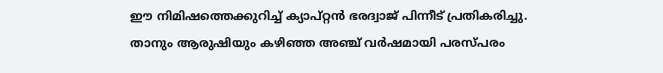ഈ നിമിഷത്തെക്കുറിച്ച് ക്യാപ്റ്റന്‍ ഭരദ്വാജ് പിന്നീട് പ്രതികരിച്ചു. താനും ആരുഷിയും കഴിഞ്ഞ അഞ്ച് വര്‍ഷമായി പരസ്പരം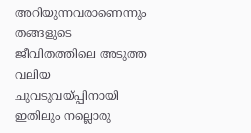അറിയുന്നവരാണെന്നും തങ്ങളുടെ ജീവിതത്തിലെ അടുത്ത വലിയ ചുവടുവയ്പ്പിനായി ഇതിലും നല്ലൊരു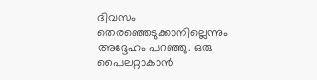ദിവസം തെരഞ്ഞെടുക്കാനില്ലെന്നും അദ്ദേഹം പറഞ്ഞു. ഒരു പൈലറ്റാകാന്‍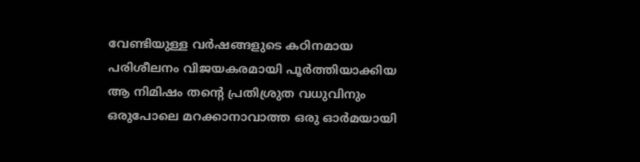വേണ്ടിയുള്ള വര്‍ഷങ്ങളുടെ കഠിനമായ പരിശീലനം വിജയകരമായി പൂര്‍ത്തിയാക്കിയ ആ നിമിഷം തന്‍റെ പ്രതിശ്രുത വധുവിനും ഒരുപോലെ മറക്കാനാവാത്ത ഒരു ഓര്‍മയായി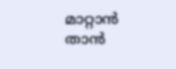മാറ്റാന്‍ താന്‍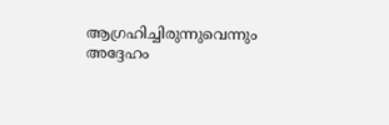ആഗ്രഹിച്ചിരുന്നുവെന്നും അദ്ദേഹം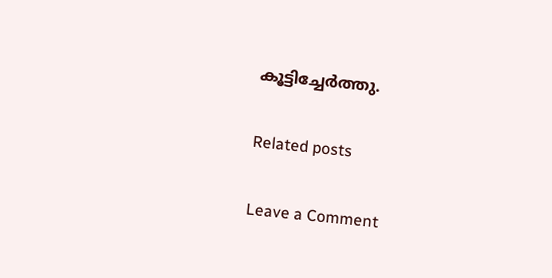കൂട്ടിച്ചേര്‍ത്തു.

Related posts

Leave a Comment